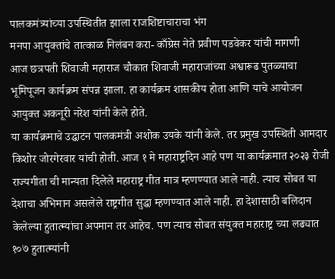पालकमंत्र्यांच्या उपस्थितीत झाला राजशिष्टाचाराचा भंग
मनपा आयुक्तांचे तात्काळ निलंबन करा- काँग्रेस नेते प्रवीण पडवेकर यांची मागणी
आज छत्रपती शिवाजी महाराज चौकात शिवाजी महाराजांच्या अश्वारूढ पुतळ्याचा भूमिपूजन कार्यक्रम संपन्न झाला. हा कार्यक्रम शासकीय होता आणि याचे आयोजन आयुक्त अकनूरी नरेश यांनी केले होते.
या कार्यक्रमाचे उद्घाटन पालकमंत्री अशोक उयके यांनी केले. तर प्रमुख उपस्थिती आमदार किशोर जोरगेरवार यांची होती. आज १ मे महाराष्ट्रदिन आहे पण या कार्यक्रमात २०२३ रोजी राज्यगीता ची मान्यता दिलेले महाराष्ट्र गीत मात्र म्हणण्यात आले नाही. त्याच सोबत या देशाचा अभिमान असलेले राष्ट्रगीत सुद्धा म्हणण्यात आले नाही. हा देशासाठी बलिदान केलेल्या हुतात्म्यांचा अपमान तर आहेच. पण त्याच सोबत संयुक्त महाराष्ट्र च्या लढ्यात १०७ हुतात्म्यांनी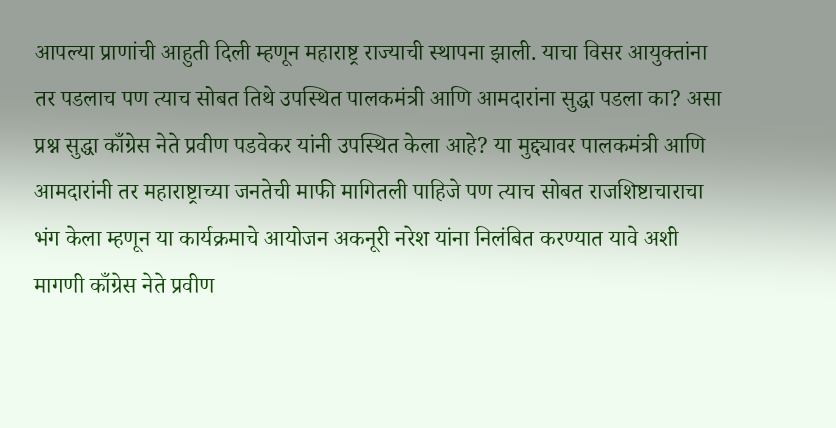आपल्या प्राणांची आहुती दिली म्हणून महाराष्ट्र राज्याची स्थापना झाली. याचा विसर आयुक्तांना तर पडलाच पण त्याच सोबत तिथे उपस्थित पालकमंत्री आणि आमदारांना सुद्धा पडला का? असा प्रश्न सुद्धा काँग्रेस नेते प्रवीण पडवेकर यांनी उपस्थित केला आहे? या मुद्द्यावर पालकमंत्री आणि आमदारांनी तर महाराष्ट्राच्या जनतेची माफी मागितली पाहिजे पण त्याच सोबत राजशिष्टाचाराचा भंग केला म्हणून या कार्यक्रमाचे आयोजन अकनूरी नरेश यांना निलंबित करण्यात यावे अशी मागणी काँग्रेस नेते प्रवीण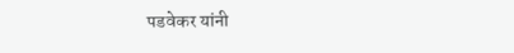पडवेकर यांनी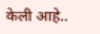केली आहे..